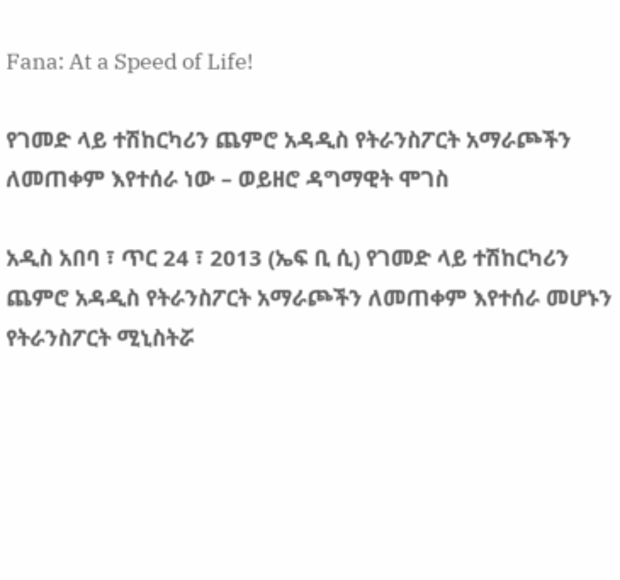Fana: At a Speed of Life!

የገመድ ላይ ተሽከርካሪን ጨምሮ አዳዲስ የትራንስፖርት አማራጮችን ለመጠቀም እየተሰራ ነው – ወይዘሮ ዳግማዊት ሞገስ

አዲስ አበባ ፣ ጥር 24 ፣ 2013 (ኤፍ ቢ ሲ) የገመድ ላይ ተሽከርካሪን ጨምሮ አዳዲስ የትራንስፖርት አማራጮችን ለመጠቀም እየተሰራ መሆኑን የትራንስፖርት ሚኒስትሯ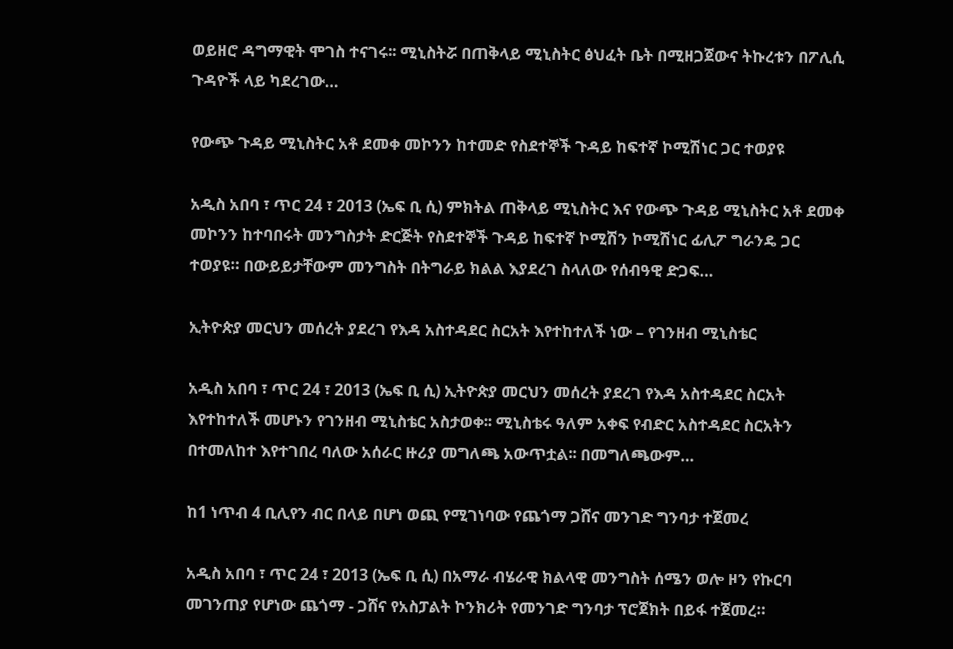ወይዘሮ ዳግማዊት ሞገስ ተናገሩ፡፡ ሚኒስትሯ በጠቅላይ ሚኒስትር ፅህፈት ቤት በሚዘጋጀውና ትኩረቱን በፖሊሲ ጉዳዮች ላይ ካደረገው…

የውጭ ጉዳይ ሚኒስትር አቶ ደመቀ መኮንን ከተመድ የስደተኞች ጉዳይ ከፍተኛ ኮሚሽነር ጋር ተወያዩ

አዲስ አበባ ፣ ጥር 24 ፣ 2013 (ኤፍ ቢ ሲ) ምክትል ጠቅላይ ሚኒስትር እና የውጭ ጉዳይ ሚኒስትር አቶ ደመቀ መኮንን ከተባበሩት መንግስታት ድርጅት የስደተኞች ጉዳይ ከፍተኛ ኮሚሽን ኮሚሽነር ፊሊፖ ግራንዴ ጋር ተወያዩ። በውይይታቸውም መንግስት በትግራይ ክልል እያደረገ ስላለው የሰብዓዊ ድጋፍ…

ኢትዮጵያ መርህን መሰረት ያደረገ የእዳ አስተዳደር ስርአት እየተከተለች ነው – የገንዘብ ሚኒስቴር

አዲስ አበባ ፣ ጥር 24 ፣ 2013 (ኤፍ ቢ ሲ) ኢትዮጵያ መርህን መሰረት ያደረገ የእዳ አስተዳደር ስርአት እየተከተለች መሆኑን የገንዘብ ሚኒስቴር አስታወቀ፡፡ ሚኒስቴሩ ዓለም አቀፍ የብድር አስተዳደር ስርአትን በተመለከተ እየተገበረ ባለው አሰራር ዙሪያ መግለጫ አውጥቷል፡፡ በመግለጫውም…

ከ1 ነጥብ 4 ቢሊየን ብር በላይ በሆነ ወጪ የሚገነባው የጨጎማ ጋሸና መንገድ ግንባታ ተጀመረ

አዲስ አበባ ፣ ጥር 24 ፣ 2013 (ኤፍ ቢ ሲ) በአማራ ብሄራዊ ክልላዊ መንግስት ሰሜን ወሎ ዞን የኩርባ መገንጠያ የሆነው ጨጎማ - ጋሸና የአስፓልት ኮንክሪት የመንገድ ግንባታ ፕሮጀክት በይፋ ተጀመረ።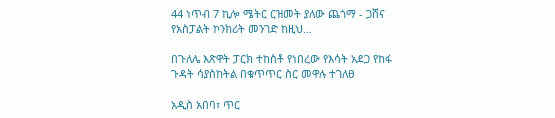44 ነጥብ 7 ኪሎ ሜትር ርዝመት ያለው ጨጎማ - ጋሸና የአስፓልት ኮንክሪት መንገድ ከዚህ…

በጉለሌ እጽዋት ፓርክ ተከስቶ የነበረው የእሳት አደጋ የከፋ ጉዳት ሳያስከትል በቁጥጥር ስር መዋሉ ተገለፀ

አዲስ አበባ፣ ጥር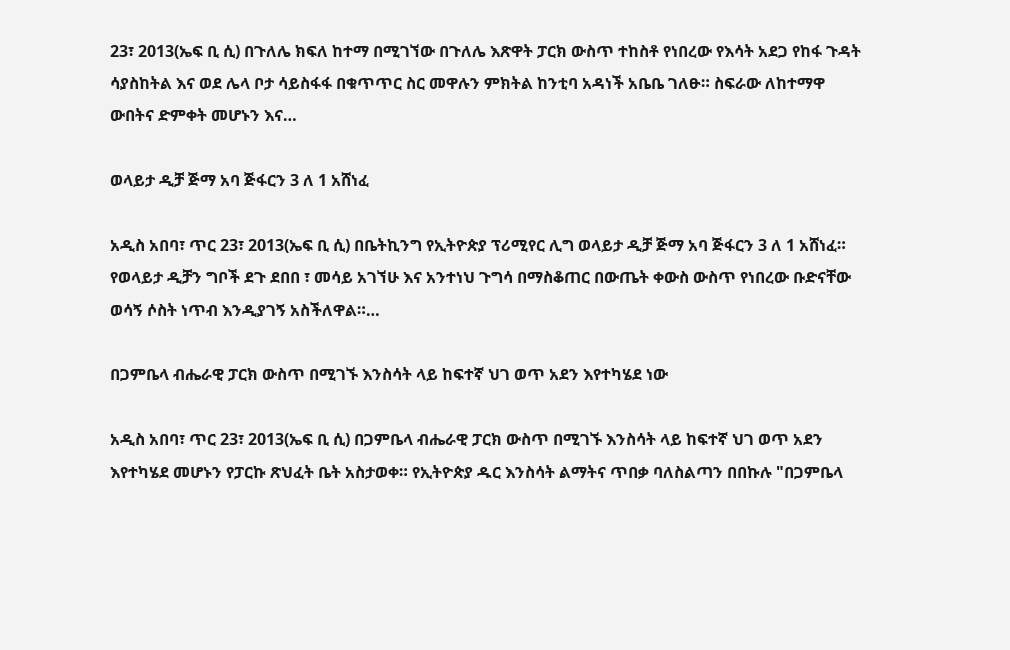23፣ 2013(ኤፍ ቢ ሲ) በጉለሌ ክፍለ ከተማ በሚገኘው በጉለሌ እጽዋት ፓርክ ውስጥ ተከስቶ የነበረው የእሳት አደጋ የከፋ ጉዳት ሳያስከትል እና ወደ ሌላ ቦታ ሳይስፋፋ በቁጥጥር ስር መዋሉን ምክትል ከንቲባ አዳነች አቤቤ ገለፁ። ስፍራው ለከተማዋ ውበትና ድምቀት መሆኑን እና…

ወላይታ ዲቻ ጅማ አባ ጅፋርን 3 ለ 1 አሸነፈ

አዲስ አበባ፣ ጥር 23፣ 2013(ኤፍ ቢ ሲ) በቤትኪንግ የኢትዮጵያ ፕሪሚየር ሊግ ወላይታ ዲቻ ጅማ አባ ጅፋርን 3 ለ 1 አሸነፈ። የወላይታ ዲቻን ግቦች ደጉ ደበበ ፣ መሳይ አገኘሁ እና አንተነህ ጉግሳ በማስቆጠር በውጤት ቀውስ ውስጥ የነበረው ቡድናቸው ወሳኝ ሶስት ነጥብ እንዲያገኝ አስችለዋል።…

በጋምቤላ ብሔራዊ ፓርክ ውስጥ በሚገኙ እንስሳት ላይ ከፍተኛ ህገ ወጥ አደን እየተካሄደ ነው

አዲስ አበባ፣ ጥር 23፣ 2013(ኤፍ ቢ ሲ) በጋምቤላ ብሔራዊ ፓርክ ውስጥ በሚገኙ እንስሳት ላይ ከፍተኛ ህገ ወጥ አደን እየተካሄደ መሆኑን የፓርኩ ጽህፈት ቤት አስታወቀ። የኢትዮጵያ ዱር እንስሳት ልማትና ጥበቃ ባለስልጣን በበኩሉ "በጋምቤላ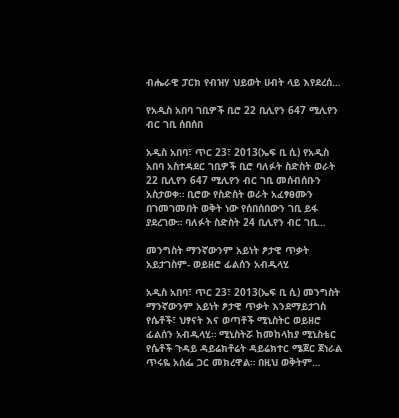ብሔራዊ ፓርክ የብዝሃ ህይወት ሀብት ላይ እየደረሰ…

የአዲስ አበባ ገቢዎች ቢሮ 22 ቢሊየን 647 ሚሊየን ብር ገቢ ሰበሰበ

አዲስ አበባ፣ ጥር 23፣ 2013(ኤፍ ቢ ሲ) የአዲስ አበባ አስተዳደር ገቢዎች ቢሮ ባለፉት ስድስት ወራት 22 ቢሊየን 647 ሚሊየን ብር ገቢ መሰብሰቡን አስታወቀ። ቢሮው የስድስት ወራት አፈፃፀሙን በገመገመበት ወቅት ነው የሰበሰበውን ገቢ ይፋ ያደረገው። ባለፉት ስድስት 24 ቢሊየን ብር ገቢ…

መንግስት ማንኛውንም አይነት ፆታዊ ጥቃት አይታገስም- ወይዘሮ ፊልሰን አብዱላሂ

አዲስ አበባ፣ ጥር 23፣ 2013(ኤፍ ቢ ሲ) መንግስት ማንኛውንም አይነት ፆታዊ ጥቃት እንደማይታገስ የሴቶች፣ ህፃናት እና ወጣቶች ሚኒስትር ወይዘሮ ፊልሰን አብዱላሂ። ሚኒስትሯ ከመከላከያ ሚኒስቴር የሴቶች ጉዳይ ዳይሬክቶሬት ዳይሬክተር ሜጀር ጀነራል ጥሩዬ አሰፌ ጋር መክረዋል። በዚህ ወቅትም…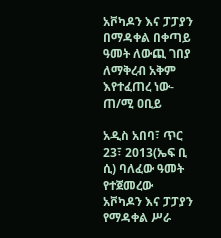አቮካዶን እና ፓፓያን በማዳቀል በቀጣይ ዓመት ለውጪ ገበያ  ለማቅረብ አቅም እየተፈጠረ ነው- ጠ/ሚ ዐቢይ

አዲስ አበባ፣ ጥር 23፣ 2013(ኤፍ ቢ ሲ) ባለፈው ዓመት የተጀመረው አቮካዶን እና ፓፓያን የማዳቀል ሥራ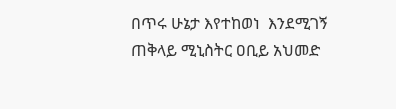በጥሩ ሁኔታ እየተከወነ  እንደሚገኝ ጠቅላይ ሚኒስትር ዐቢይ አህመድ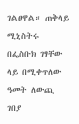ገልፀዋል። ጠቅላይ ሚኒስትሩ በፌስቡክ ገፃቸው ላይ በሚቀጥለው ዓመት ለውጪ ገበያ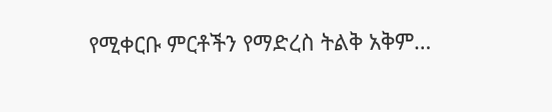የሚቀርቡ ምርቶችን የማድረስ ትልቅ አቅም…